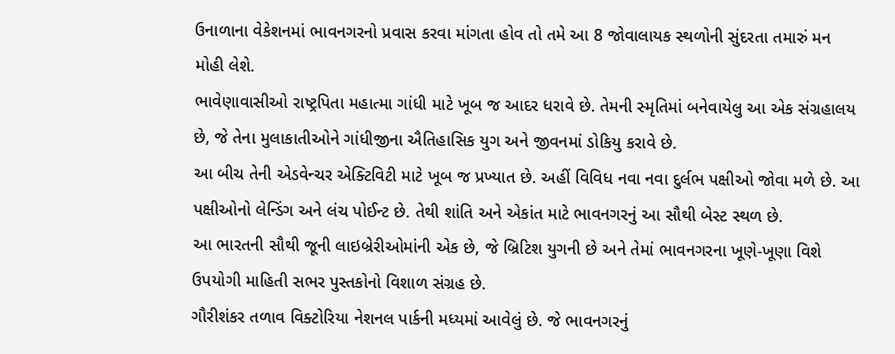ઉનાળાના વેકેશનમાં ભાવનગરનો પ્રવાસ કરવા માંગતા હોવ તો તમે આ 8 જોવાલાયક સ્થળોની સુંદરતા તમારું મન મોહી લેશે.
ભાવેણાવાસીઓ રાષ્ટ્રપિતા મહાત્મા ગાંધી માટે ખૂબ જ આદર ધરાવે છે. તેમની સ્મૃતિમાં બનેવાયેલુ આ એક સંગ્રહાલય છે, જે તેના મુલાકાતીઓને ગાંધીજીના ઐતિહાસિક યુગ અને જીવનમાં ડોકિયુ કરાવે છે.
આ બીચ તેની એડવેન્ચર એક્ટિવિટી માટે ખૂબ જ પ્રખ્યાત છે. અહીં વિવિધ નવા નવા દુર્લભ પક્ષીઓ જોવા મળે છે. આ પક્ષીઓનો લેન્ડિંગ અને લંચ પોઈન્ટ છે. તેથી શાંતિ અને એકાંત માટે ભાવનગરનું આ સૌથી બેસ્ટ સ્થળ છે.
આ ભારતની સૌથી જૂની લાઇબ્રેરીઓમાંની એક છે, જે બ્રિટિશ યુગની છે અને તેમાં ભાવનગરના ખૂણે-ખૂણા વિશે ઉપયોગી માહિતી સભર પુસ્તકોનો વિશાળ સંગ્રહ છે.
ગૌરીશંકર તળાવ વિક્ટોરિયા નેશનલ પાર્કની મધ્યમાં આવેલું છે. જે ભાવનગરનું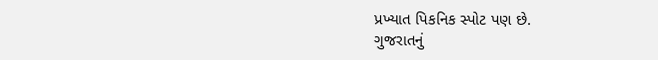પ્રખ્યાત પિકનિક સ્પોટ પણ છે.
ગુજરાતનું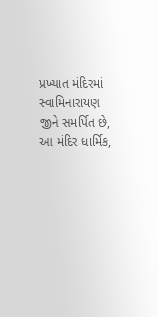પ્રખ્યાત મંદિરમાં સ્વામિનારાયણ જીને સમર્પિત છે, આ મંદિર ધાર્મિક,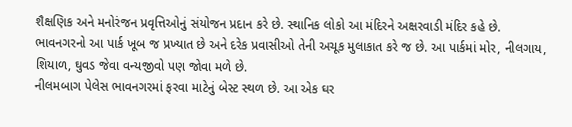શૈક્ષણિક અને મનોરંજન પ્રવૃત્તિઓનું સંયોજન પ્રદાન કરે છે. સ્થાનિક લોકો આ મંદિરને અક્ષરવાડી મંદિર કહે છે.
ભાવનગરનો આ પાર્ક ખૂબ જ પ્રખ્યાત છે અને દરેક પ્રવાસીઓ તેની અચૂક મુલાકાત કરે જ છે. આ પાર્કમાં મોર, નીલગાય, શિયાળ, ઘુવડ જેવા વન્યજીવો પણ જોવા મળે છે.
નીલમબાગ પેલેસ ભાવનગરમાં ફરવા માટેનું બેસ્ટ સ્થળ છે. આ એક ઘર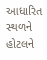આધારિત સ્થળને હોટલને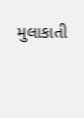મુલાકાતી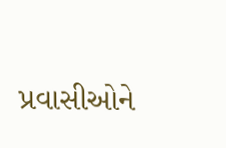પ્રવાસીઓને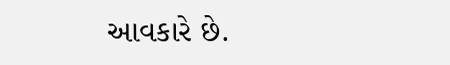આવકારે છે.